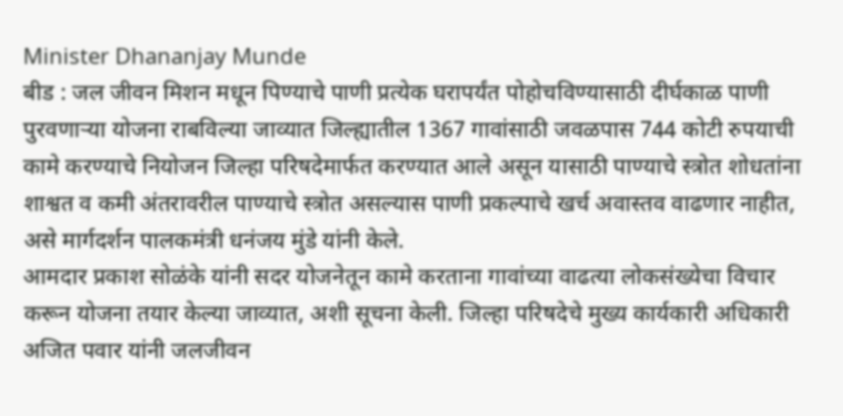Minister Dhananjay Munde
बीड : जल जीवन मिशन मधून पिण्याचे पाणी प्रत्येक घरापर्यंत पोहोचविण्यासाठी दीर्घकाळ पाणी पुरवणाऱ्या योजना राबविल्या जाव्यात जिल्ह्यातील 1367 गावांसाठी जवळपास 744 कोटी रुपयाची कामे करण्याचे नियोजन जिल्हा परिषदेमार्फत करण्यात आले असून यासाठी पाण्याचे स्त्रोत शोधतांना शाश्वत व कमी अंतरावरील पाण्याचे स्त्रोत असल्यास पाणी प्रकल्पाचे खर्च अवास्तव वाढणार नाहीत, असे मार्गदर्शन पालकमंत्री धनंजय मुंडे यांनी केले.
आमदार प्रकाश सोळंके यांनी सदर योजनेतून कामे करताना गावांच्या वाढत्या लोकसंख्येचा विचार करून योजना तयार केल्या जाव्यात, अशी सूचना केली. जिल्हा परिषदेचे मुख्य कार्यकारी अधिकारी अजित पवार यांनी जलजीवन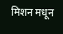मिशन मधून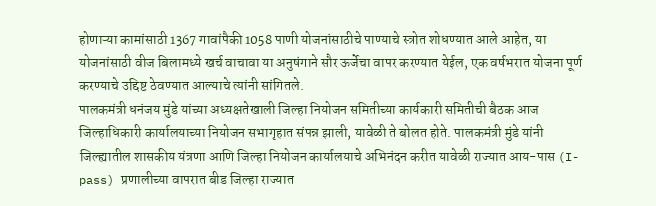होणाऱ्या कामांसाठी 1367 गावांपैकी 1058 पाणी योजनांसाठीचे पाण्याचे स्त्रोत शोधण्यात आले आहेत, या योजनांसाठी वीज बिलामध्ये खर्च वाचावा या अनुषंगाने सौर ऊर्जेचा वापर करण्यात येईल, एक वर्षभरात योजना पूर्ण करण्याचे उद्दिष्ट ठेवण्यात आल्याचे त्यांनी सांगितले.
पालकमंत्री धनंजय मुंडे यांच्या अध्यक्षतेखाली जिल्हा नियोजन समितीच्या कार्यकारी समितीची बैठक आज जिल्हाधिकारी कार्यालयाच्या नियोजन सभागृहात संपन्न झाली, यावेळी ते बोलत होते. पालकमंत्री मुंडे यांनी जिल्ह्यातील शासकीय यंत्रणा आणि जिल्हा नियोजन कार्यालयाचे अभिनंदन करीत यावेळी राज्यात आय-पास (I-pass) प्रणालीच्या वापरात बीड जिल्हा राज्यात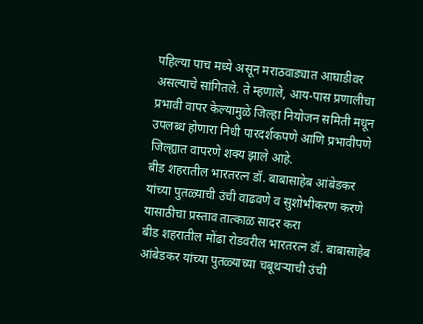पहिल्या पाच मध्ये असून मराठवाड्यात आघाडीवर असल्याचे सांगितले. ते म्हणाले, आय-पास प्रणालीचा प्रभावी वापर केल्यामुळे जिल्हा नियोजन समिती मधून उपलब्ध होणारा निधी पारदर्शकपणे आणि प्रभावीपणे जिल्ह्यात वापरणे शक्य झाले आहे.
बीड शहरातील भारतरत्न डॉ. बाबासाहेब आंबेडकर यांच्या पुतळ्याची उंची वाढवणे व सुशोभीकरण करणे यासाठीचा प्रस्ताव तात्काळ सादर करा
बीड शहरातील मोंढा रोडवरील भारतरत्न डॉ. बाबासाहेब आंबेडकर यांच्या पुतळ्याच्या चबूथऱ्याची उंची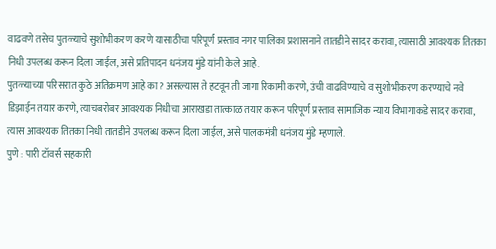वाढवणे तसेच पुतळ्याचे सुशोभीकरण करणे यासाठीचा परिपूर्ण प्रस्ताव नगर पालिका प्रशासनाने तातडीने सादर करावा, त्यासाठी आवश्यक तितका निधी उपलब्ध करून दिला जाईल, असे प्रतिपादन धनंजय मुंडे यांनी केले आहे.
पुतळ्याच्या परिसरात कुठे अतिक्रमण आहे का? असल्यास ते हटवून ती जागा रिकामी करणे, उंची वाढविण्याचे व सुशोभीकरण करण्याचे नवे डिझाईन तयार करणे, त्याचबरोबर आवश्यक निधीचा आराखडा तात्काळ तयार करून परिपूर्ण प्रस्ताव सामाजिक न्याय विभागाकडे सादर करावा, त्यास आवश्यक तितका निधी तातडीने उपलब्ध करून दिला जाईल, असे पालकमंत्री धनंजय मुंडे म्हणाले.
पुणे : पारी टॉवर्स सहकारी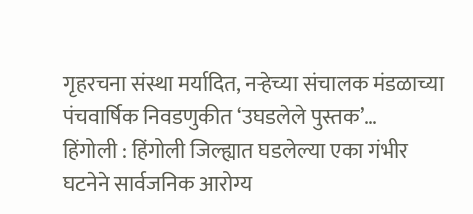गृहरचना संस्था मर्यादित, नऱ्हेच्या संचालक मंडळाच्या पंचवार्षिक निवडणुकीत ‘उघडलेले पुस्तक’…
हिंगोली : हिंगोली जिल्ह्यात घडलेल्या एका गंभीर घटनेने सार्वजनिक आरोग्य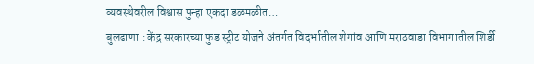व्यवस्थेवरील विश्वास पुन्हा एकदा डळमळीत…
बुलढाणा : केंद्र सरकारच्या फुड स्ट्रीट योजने अंतर्गत विदर्भातील शेगांव आणि मराठवाडा विभागातील शिर्डी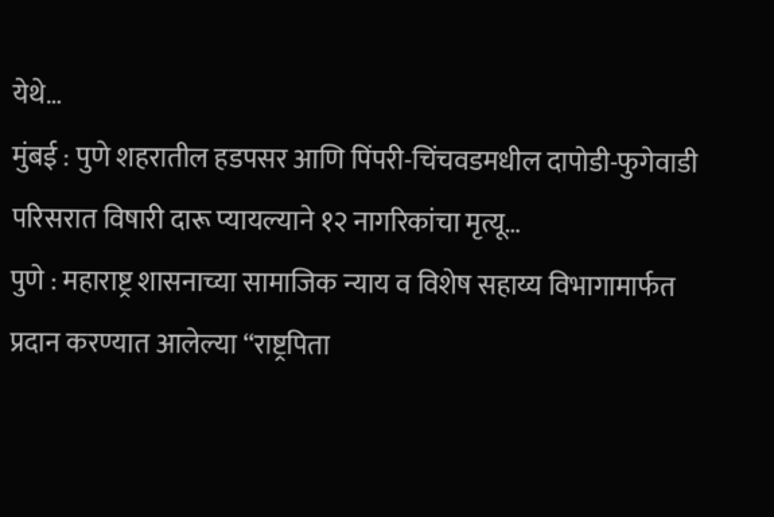येथे…
मुंबई : पुणे शहरातील हडपसर आणि पिंपरी-चिंचवडमधील दापोडी-फुगेवाडी परिसरात विषारी दारू प्यायल्याने १२ नागरिकांचा मृत्यू…
पुणे : महाराष्ट्र शासनाच्या सामाजिक न्याय व विशेष सहाय्य विभागामार्फत प्रदान करण्यात आलेल्या “राष्ट्रपिता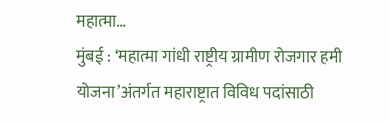महात्मा…
मुंबई : ‘महात्मा गांधी राष्ट्रीय ग्रामीण रोजगार हमी योजना’अंतर्गत महाराष्ट्रात विविध पदांसाठी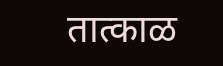तात्काळ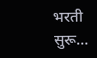भरती सुरू…